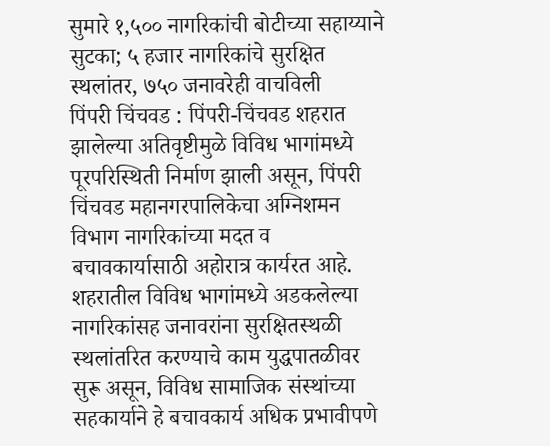सुमारे १,५०० नागरिकांची बोटीच्या सहाय्याने सुटका; ५ हजार नागरिकांचे सुरक्षित स्थलांतर, ७५० जनावरेही वाचविली
पिंपरी चिंचवड : पिंपरी-चिंचवड शहरात झालेल्या अतिवृष्टीमुळे विविध भागांमध्ये पूरपरिस्थिती निर्माण झाली असून, पिंपरी चिंचवड महानगरपालिकेचा अग्निशमन विभाग नागरिकांच्या मदत व बचावकार्यासाठी अहोरात्र कार्यरत आहे. शहरातील विविध भागांमध्ये अडकलेल्या नागरिकांसह जनावरांना सुरक्षितस्थळी स्थलांतरित करण्याचे काम युद्धपातळीवर सुरू असून, विविध सामाजिक संस्थांच्या सहकार्याने हे बचावकार्य अधिक प्रभावीपणे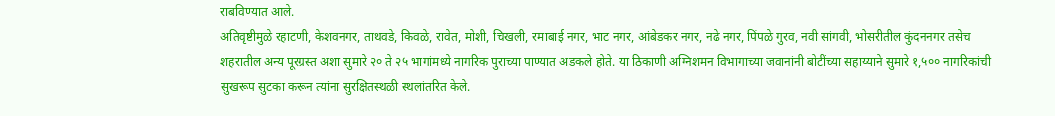राबविण्यात आले.
अतिवृष्टीमुळे रहाटणी, केशवनगर, ताथवडे, किवळे, रावेत, मोशी, चिखली, रमाबाई नगर, भाट नगर, आंबेडकर नगर, नढे नगर, पिंपळे गुरव, नवी सांगवी, भोसरीतील कुंदननगर तसेच शहरातील अन्य पूरग्रस्त अशा सुमारे २० ते २५ भागांमध्ये नागरिक पुराच्या पाण्यात अडकले होते. या ठिकाणी अग्निशमन विभागाच्या जवानांनी बोटींच्या सहाय्याने सुमारे १,५०० नागरिकांची सुखरूप सुटका करून त्यांना सुरक्षितस्थळी स्थलांतरित केले.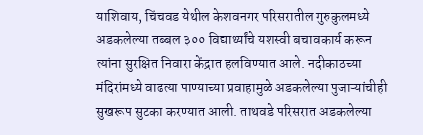याशिवाय, चिंचवड येथील केशवनगर परिसरातील गुरुकुलमध्ये अडकलेल्या तब्बल ३०० विद्यार्थ्यांचे यशस्वी बचावकार्य करून त्यांना सुरक्षित निवारा केंद्रात हलविण्यात आले. नदीकाठच्या मंदिरांमध्ये वाढत्या पाण्याच्या प्रवाहामुळे अडकलेल्या पुजाऱ्यांचीही सुखरूप सुटका करण्यात आली. ताथवडे परिसरात अडकलेल्या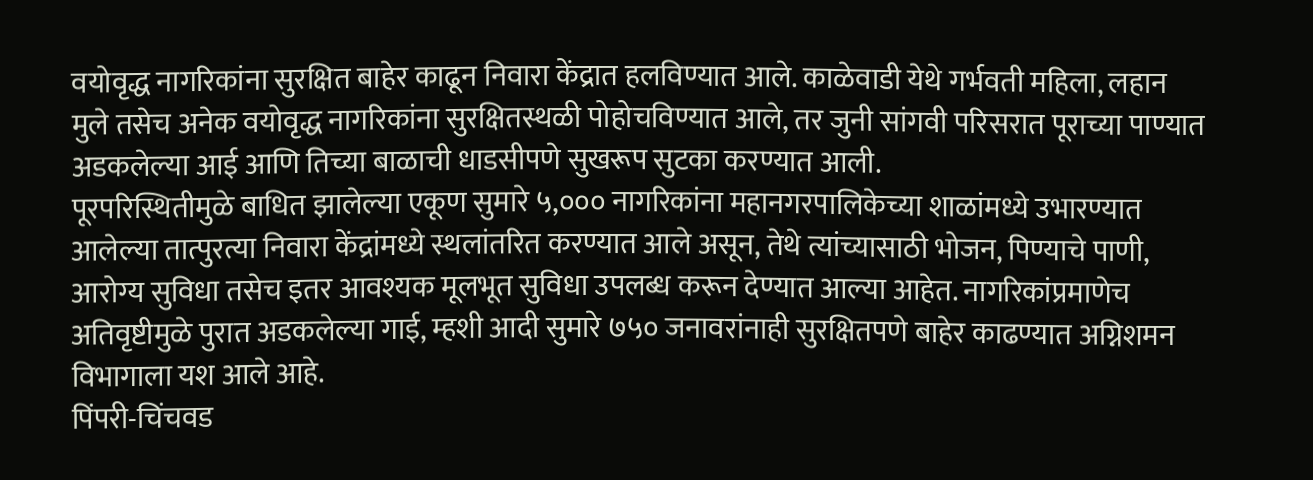वयोवृद्ध नागरिकांना सुरक्षित बाहेर काढून निवारा केंद्रात हलविण्यात आले. काळेवाडी येथे गर्भवती महिला, लहान मुले तसेच अनेक वयोवृद्ध नागरिकांना सुरक्षितस्थळी पोहोचविण्यात आले, तर जुनी सांगवी परिसरात पूराच्या पाण्यात अडकलेल्या आई आणि तिच्या बाळाची धाडसीपणे सुखरूप सुटका करण्यात आली.
पूरपरिस्थितीमुळे बाधित झालेल्या एकूण सुमारे ५,००० नागरिकांना महानगरपालिकेच्या शाळांमध्ये उभारण्यात आलेल्या तात्पुरत्या निवारा केंद्रांमध्ये स्थलांतरित करण्यात आले असून, तेथे त्यांच्यासाठी भोजन, पिण्याचे पाणी, आरोग्य सुविधा तसेच इतर आवश्यक मूलभूत सुविधा उपलब्ध करून देण्यात आल्या आहेत. नागरिकांप्रमाणेच अतिवृष्टीमुळे पुरात अडकलेल्या गाई, म्हशी आदी सुमारे ७५० जनावरांनाही सुरक्षितपणे बाहेर काढण्यात अग्निशमन विभागाला यश आले आहे.
पिंपरी-चिंचवड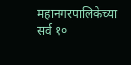महानगरपालिकेच्या सर्व १०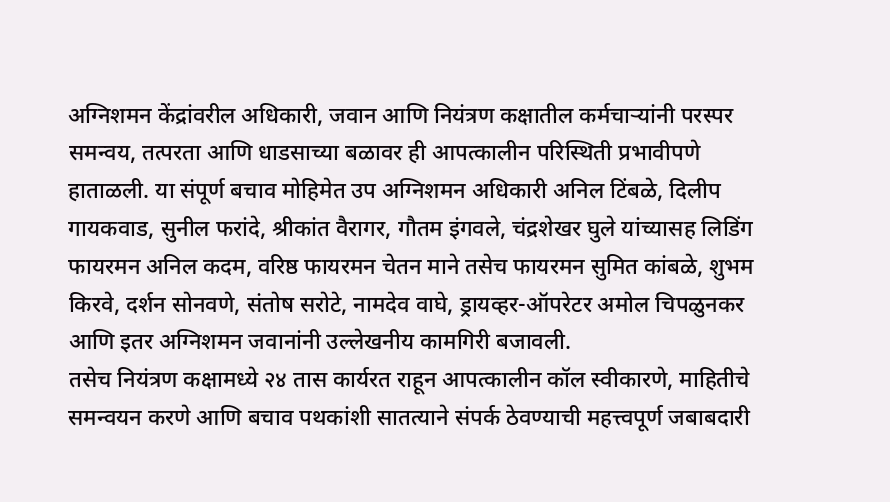अग्निशमन केंद्रांवरील अधिकारी, जवान आणि नियंत्रण कक्षातील कर्मचाऱ्यांनी परस्पर समन्वय, तत्परता आणि धाडसाच्या बळावर ही आपत्कालीन परिस्थिती प्रभावीपणे हाताळली. या संपूर्ण बचाव मोहिमेत उप अग्निशमन अधिकारी अनिल टिंबळे, दिलीप गायकवाड, सुनील फरांदे, श्रीकांत वैरागर, गौतम इंगवले, चंद्रशेखर घुले यांच्यासह लिडिंग फायरमन अनिल कदम, वरिष्ठ फायरमन चेतन माने तसेच फायरमन सुमित कांबळे, शुभम किरवे, दर्शन सोनवणे, संतोष सरोटे, नामदेव वाघे, ड्रायव्हर-ऑपरेटर अमोल चिपळुनकर आणि इतर अग्निशमन जवानांनी उल्लेखनीय कामगिरी बजावली.
तसेच नियंत्रण कक्षामध्ये २४ तास कार्यरत राहून आपत्कालीन कॉल स्वीकारणे, माहितीचे समन्वयन करणे आणि बचाव पथकांशी सातत्याने संपर्क ठेवण्याची महत्त्वपूर्ण जबाबदारी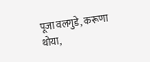पूजा वलगुडे, करूणा थोया,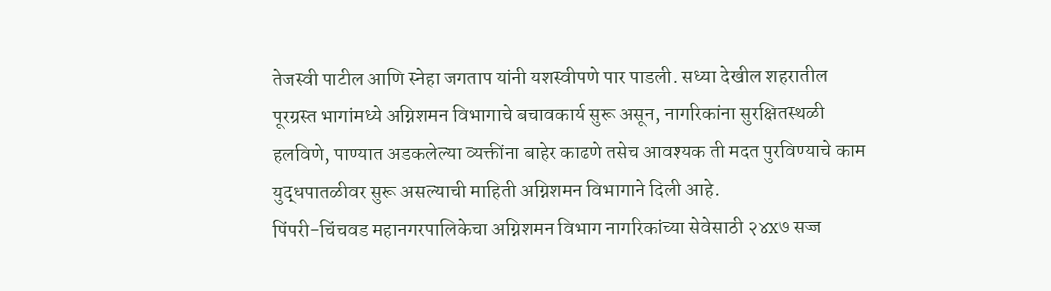तेजस्वी पाटील आणि स्नेहा जगताप यांनी यशस्वीपणे पार पाडली. सध्या देखील शहरातील पूरग्रस्त भागांमध्ये अग्निशमन विभागाचे बचावकार्य सुरू असून, नागरिकांना सुरक्षितस्थळी हलविणे, पाण्यात अडकलेल्या व्यक्तींना बाहेर काढणे तसेच आवश्यक ती मदत पुरविण्याचे काम युद्धपातळीवर सुरू असल्याची माहिती अग्निशमन विभागाने दिली आहे.
पिंपरी-चिंचवड महानगरपालिकेचा अग्निशमन विभाग नागरिकांच्या सेवेसाठी २४x७ सज्ज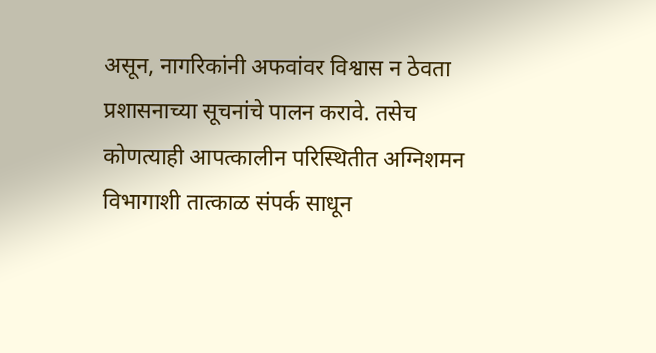असून, नागरिकांनी अफवांवर विश्वास न ठेवता प्रशासनाच्या सूचनांचे पालन करावे. तसेच कोणत्याही आपत्कालीन परिस्थितीत अग्निशमन विभागाशी तात्काळ संपर्क साधून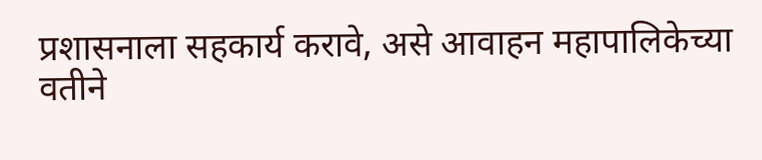प्रशासनाला सहकार्य करावे, असे आवाहन महापालिकेच्या वतीने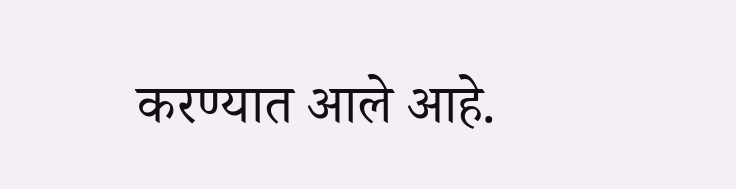करण्यात आले आहे.